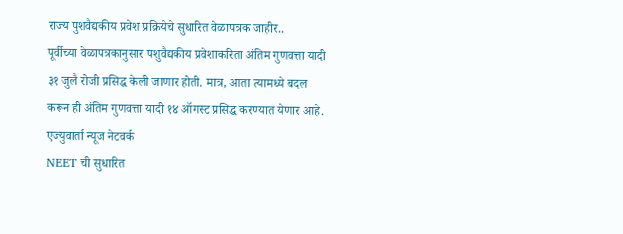राज्य पुशवैद्यकीय प्रवेश प्रक्रियेचे सुधारित वेळापत्रक जाहीर..
पूर्वीच्या वेळापत्रकानुसार पशुवैद्यकीय प्रवेशाकरिता अंतिम गुणवत्ता यादी ३१ जुलै रोजी प्रसिद्ध केली जाणार होती. मात्र, आता त्यामध्ये बदल करून ही अंतिम गुणवत्ता यादी १४ ऑगस्ट प्रसिद्ध करण्यात येणार आहे.
एज्युवार्ता न्यूज नेटवर्क
NEET ची सुधारित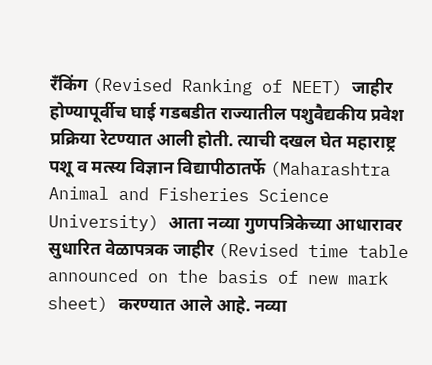रँकिंग (Revised Ranking of NEET) जाहीर होण्यापूर्वीच घाई गडबडीत राज्यातील पशुवैद्यकीय प्रवेश प्रक्रिया रेटण्यात आली होती. त्याची दखल घेत महाराष्ट्र पशू व मत्स्य विज्ञान विद्यापीठातर्फे (Maharashtra Animal and Fisheries Science University) आता नव्या गुणपत्रिकेच्या आधारावर सुधारित वेळापत्रक जाहीर (Revised time table announced on the basis of new mark sheet) करण्यात आले आहे. नव्या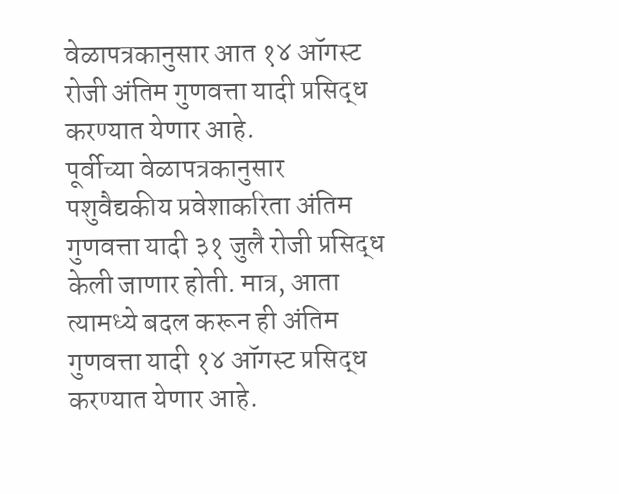वेळापत्रकानुसार आत १४ ऑगस्ट रोजी अंतिम गुणवत्ता यादी प्रसिद्ध करण्यात येणार आहे.
पूर्वीच्या वेळापत्रकानुसार पशुवैद्यकीय प्रवेशाकरिता अंतिम गुणवत्ता यादी ३१ जुलै रोजी प्रसिद्ध केली जाणार होती. मात्र, आता त्यामध्ये बदल करून ही अंतिम गुणवत्ता यादी १४ ऑगस्ट प्रसिद्ध करण्यात येणार आहे.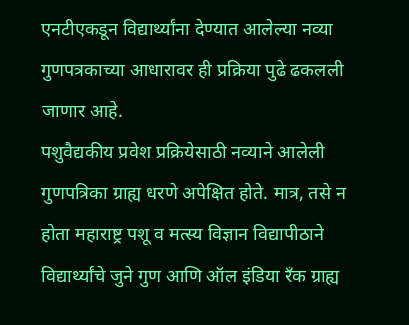एनटीएकडून विद्यार्थ्यांना देण्यात आलेल्या नव्या गुणपत्रकाच्या आधारावर ही प्रक्रिया पुढे ढकलली जाणार आहे.
पशुवैद्यकीय प्रवेश प्रक्रियेसाठी नव्याने आलेली गुणपत्रिका ग्राह्य धरणे अपेक्षित होते. मात्र, तसे न होता महाराष्ट्र पशू व मत्स्य विज्ञान विद्यापीठाने विद्यार्थ्यांचे जुने गुण आणि ऑल इंडिया रँक ग्राह्य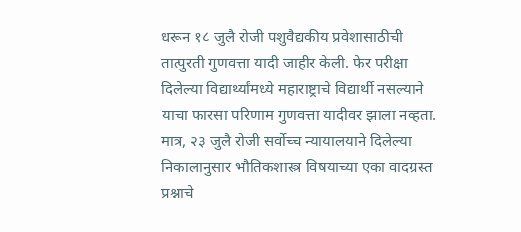धरून १८ जुलै रोजी पशुवैद्यकीय प्रवेशासाठीची तात्पुरती गुणवत्ता यादी जाहीर केली. फेर परीक्षा दिलेल्या विद्यार्थ्यांमध्ये महाराष्ट्राचे विद्यार्थी नसल्याने याचा फारसा परिणाम गुणवत्ता यादीवर झाला नव्हता. मात्र, २३ जुलै रोजी सर्वोच्च न्यायालयाने दिलेल्या निकालानुसार भौतिकशास्त्र विषयाच्या एका वादग्रस्त प्रश्नाचे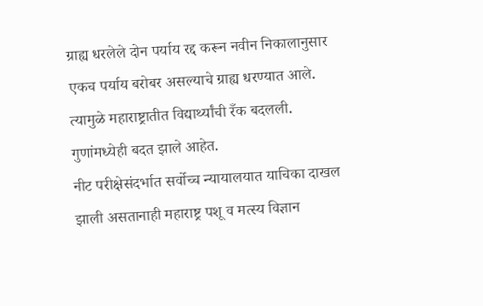ग्राह्य धरलेले दोन पर्याय रद्द करून नवीन निकालानुसार एकच पर्याय बरोबर असल्याचे ग्राह्य धरण्यात आले. त्यामुळे महाराष्ट्रातीत विद्यार्थ्यांची रँक बदलली. गुणांमध्येही बदत झाले आहेत.
नीट परीक्षेसंदर्भात सर्वोच्च न्यायालयात याचिका दाखल झाली असतानाही महाराष्ट्र पशू व मत्स्य विज्ञान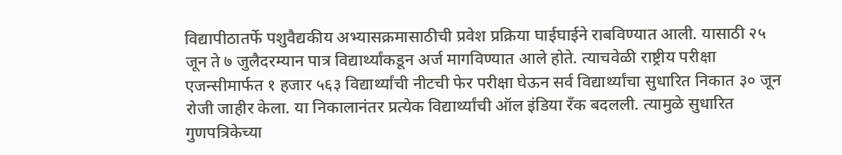विद्यापीठातर्फे पशुवैद्यकीय अभ्यासक्रमासाठीची प्रवेश प्रक्रिया घाईघाईने राबविण्यात आली. यासाठी २५ जून ते ७ जुलैदरम्यान पात्र विद्यार्थ्यांकडून अर्ज मागविण्यात आले होते. त्याचवेळी राष्ट्रीय परीक्षा एजन्सीमार्फत १ हजार ५६३ विद्यार्थ्यांची नीटची फेर परीक्षा घेऊन सर्व विद्यार्थ्यांचा सुधारित निकात ३० जून रोजी जाहीर केला. या निकालानंतर प्रत्येक विद्यार्थ्यांची ऑल इंडिया रँक बदलली. त्यामुळे सुधारित गुणपत्रिकेच्या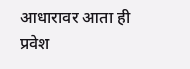आधारावर आता ही प्रवेश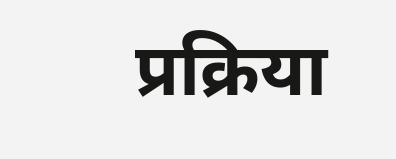प्रक्रिया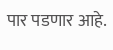पार पडणार आहे.